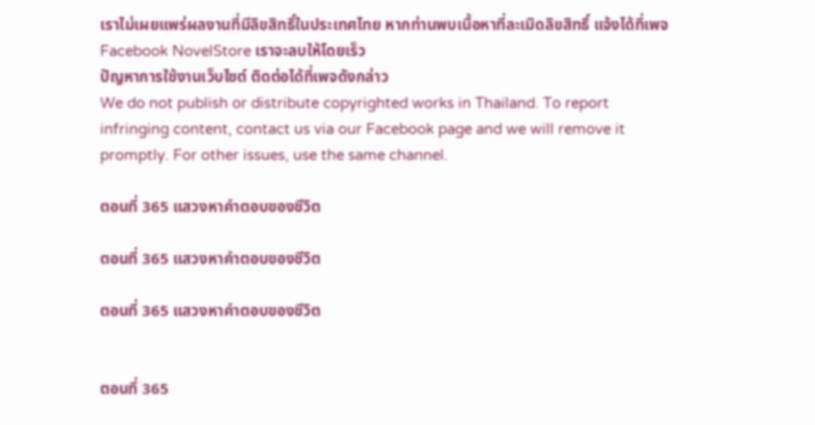เราไม่เผยแพร่ผลงานที่มีลิขสิทธิ์ในประเทศไทย หากท่านพบเนื้อหาที่ละเมิดลิขสิทธิ์ แจ้งได้ที่เพจ Facebook NovelStore เราจะลบให้โดยเร็ว
ปัญหาการใช้งานเว็บไซต์ ติดต่อได้ที่เพจดังกล่าว
We do not publish or distribute copyrighted works in Thailand. To report infringing content, contact us via our Facebook page and we will remove it promptly. For other issues, use the same channel.

ตอนที่ 365 แสวงหาคำตอบของชีวิต

ตอนที่ 365 แสวงหาคำตอบของชีวิต

ตอนที่ 365 แสวงหาคำตอบของชีวิต


ตอนที่ 365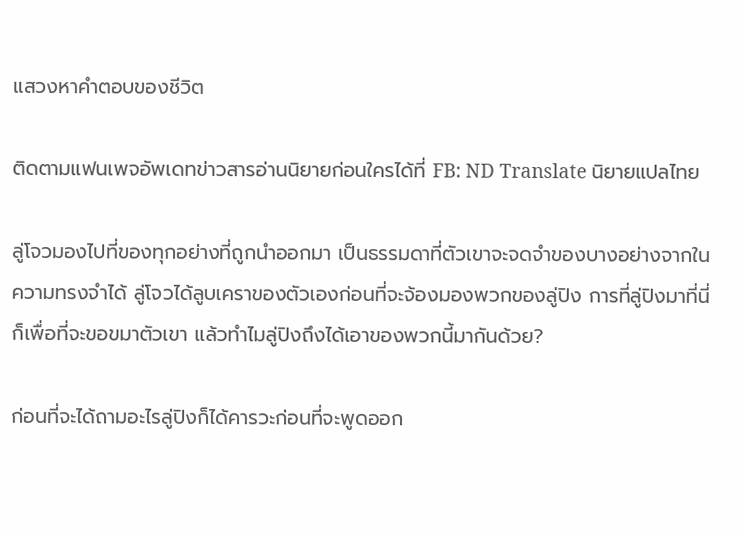แสวงหาคำตอบของชีวิต

ติดตามแฟนเพจอัพเดทข่าวสารอ่านนิยายก่อนใครได้ที่ FB: ND Translate นิยายแปลไทย

ลู่โจวมองไปที่ของทุกอย่างที่ถูกนำออกมา เป็นธรรมดาที่ตัวเขาจะจดจำของบางอย่างจากในความทรงจำได้ ลู่โจวได้ลูบเคราของตัวเองก่อนที่จะจ้องมองพวกของลู่ปิง การที่ลู่ปิงมาที่นี่ก็เพื่อที่จะขอขมาตัวเขา แล้วทำไมลู่ปิงถึงได้เอาของพวกนี้มากันด้วย?

ก่อนที่จะได้ถามอะไรลู่ปิงก็ได้คารวะก่อนที่จะพูดออก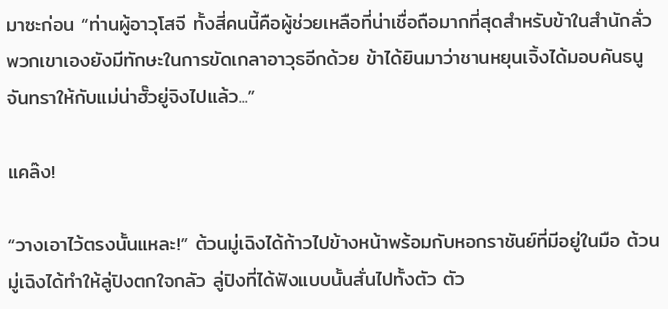มาซะก่อน “ท่านผู้อาวุโสจี ทั้งสี่คนนี้คือผู้ช่วยเหลือที่น่าเชื่อถือมากที่สุดสำหรับข้าในสำนักลั่ว พวกเขาเองยังมีทักษะในการขัดเกลาอาวุธอีกด้วย ข้าได้ยินมาว่าชานหยุนเจิ้งได้มอบคันธนูจันทราให้กับแม่น่าฮั๊วยู่จิงไปแล้ว...”

แคล๊ง!

“วางเอาไว้ตรงนั้นแหละ!” ต้วนมู่เฉิงได้ก้าวไปข้างหน้าพร้อมกับหอกราชันย์ที่มีอยู่ในมือ ต้วนมู่เฉิงได้ทำให้ลู่ปิงตกใจกลัว ลู่ปิงที่ได้ฟังแบบนั้นสั่นไปทั้งตัว ตัว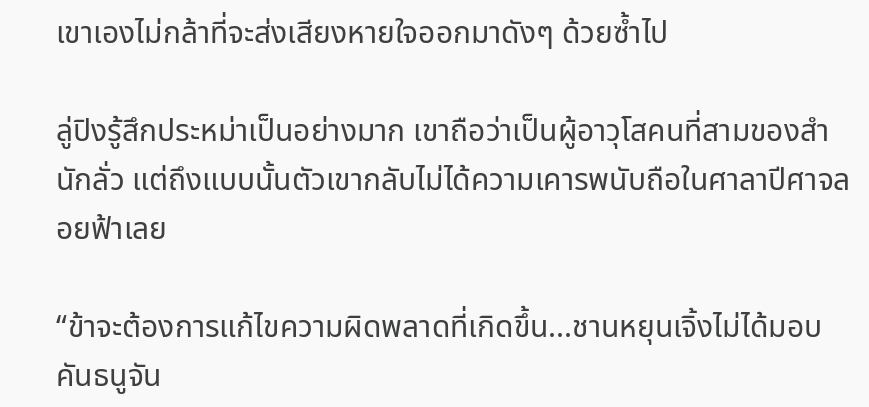เขาเองไม่กล้าที่จะส่งเสียงหายใจออกมาดังๆ ด้วยซ้ำไป

ลู่ปิงรู้สึกประหม่าเป็นอย่างมาก เขาถือว่าเป็นผู้อาวุโสคนที่สามของสำนักลั่ว แต่ถึงแบบนั้นตัวเขากลับไม่ได้ความเคารพนับถือในศาลาปีศาจลอยฟ้าเลย

“ข้าจะต้องการแก้ไขความผิดพลาดที่เกิดขึ้น...ชานหยุนเจิ้งไม่ได้มอบคันธนูจัน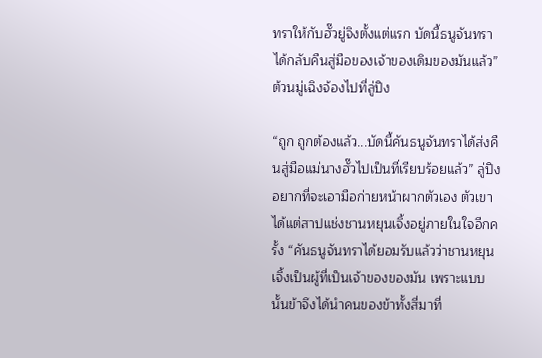ทราให้กับฮั๊วยู่จิงตั้งแต่แรก บัดนี้ธนูจันทราได้กลับคืนสู่มือของเจ้าของเดิมของมันแล้ว” ต้วนมู่เฉิงจ้องไปที่ลู่ปิง

“ถูก ถูกต้องแล้ว...บัดนี้คันธนูจันทราได้ส่งคืนสู่มือแม่นางฮั๊วไปเป็นที่เรียบร้อยแล้ว” ลู่ปิงอยากที่จะเอามือก่ายหน้าผากตัวเอง ตัวเขาได้แต่สาปแช่งชานหยุนเจิ้งอยู่ภายในใจอีกครั้ง “คันธนูจันทราได้ยอมรับแล้วว่าชานหยุนเจิ้งเป็นผู้ที่เป็นเจ้าของของมัน เพราะแบบนั้นข้าจึงได้นำคนของข้าทั้งสี่มาที่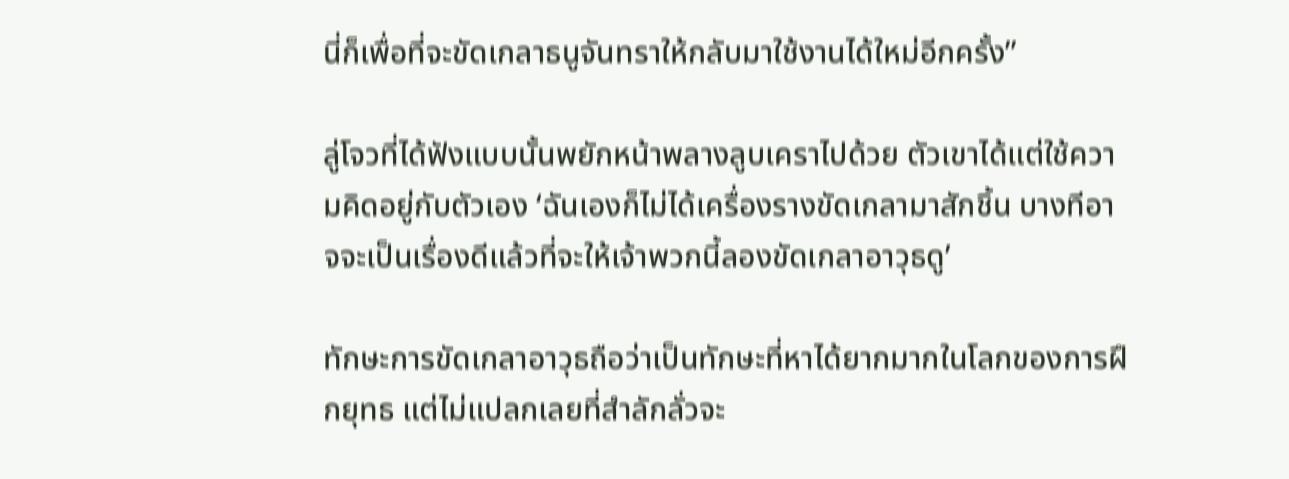นี่ก็เพื่อที่จะขัดเกลาธนูจันทราให้กลับมาใช้งานได้ใหม่อีกครั้ง”

ลู่โจวที่ได้ฟังแบบนั้นพยักหน้าพลางลูบเคราไปด้วย ตัวเขาได้แต่ใช้ความคิดอยู่กับตัวเอง ‘ฉันเองก็ไม่ได้เครื่องรางขัดเกลามาสักชิ้น บางทีอาจจะเป็นเรื่องดีแล้วที่จะให้เจ้าพวกนี้ลองขัดเกลาอาวุธดู’

ทักษะการขัดเกลาอาวุธถือว่าเป็นทักษะที่หาได้ยากมากในโลกของการฝึกยุทธ แต่ไม่แปลกเลยที่สำลักลั่วจะ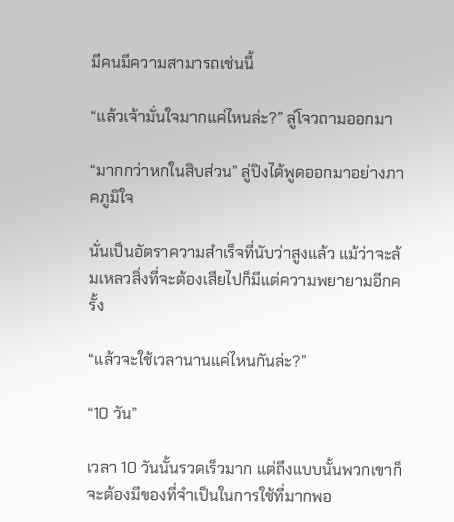มีคนมีความสามารถเช่นนี้

“แล้วเจ้ามั่นใจมากแค่ไหนล่ะ?” ลู่โจวถามออกมา

“มากกว่าหกในสิบส่วน” ลู่ปิงได้พูดออกมาอย่างภาคภูมิใจ

นั่นเป็นอัตราความสำเร็จที่นับว่าสูงแล้ว แม้ว่าจะล้มเหลวสิ่งที่จะต้องเสียไปก็มีแต่ความพยายามอีกครั้ง

“แล้วจะใช้เวลานานแค่ไหนกันล่ะ?”

“10 วัน”

เวลา 10 วันนั้นรวดเร็วมาก แต่ถึงแบบนั้นพวกเขาก็จะต้องมีของที่จำเป็นในการใช้ที่มากพอ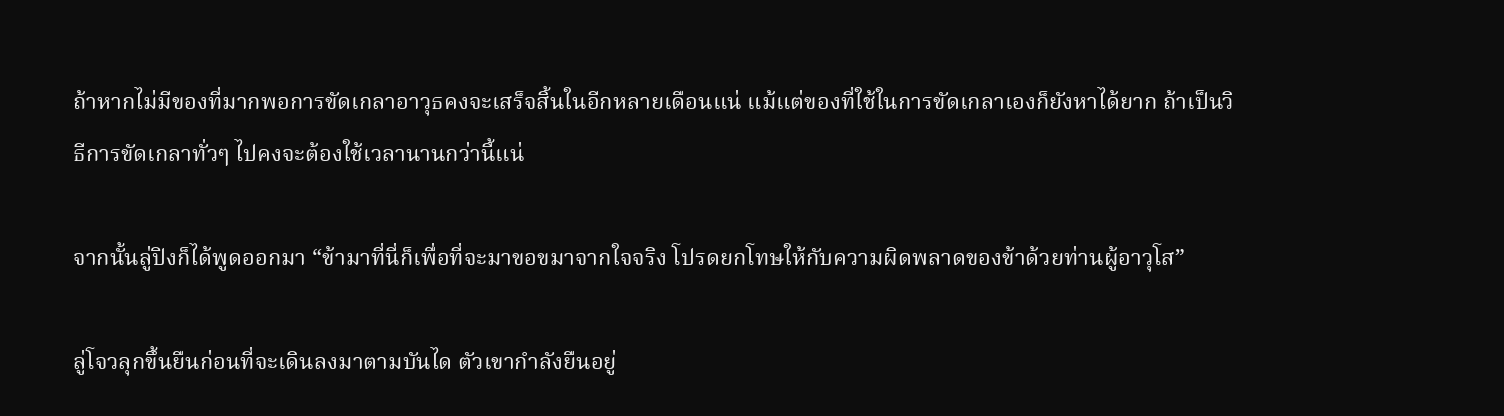ถ้าหากไม่มีของที่มากพอการขัดเกลาอาวุธคงจะเสร็จสิ้นในอีกหลายเดือนแน่ แม้แต่ของที่ใช้ในการขัดเกลาเองก็ยังหาได้ยาก ถ้าเป็นวิธีการขัดเกลาทั่วๆ ไปคงจะต้องใช้เวลานานกว่านี้แน่

จากนั้นลู่ปิงก็ได้พูดออกมา “ข้ามาที่นี่ก็เพื่อที่จะมาขอขมาจากใจจริง โปรดยกโทษให้กับความผิดพลาดของข้าด้วยท่านผู้อาวุโส”

ลู่โจวลุกขึ้นยืนก่อนที่จะเดินลงมาตามบันได ตัวเขากำลังยืนอยู่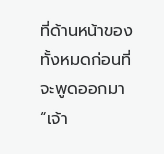ที่ด้านหน้าของทั้งหมดก่อนที่จะพูดออกมา “เจ้า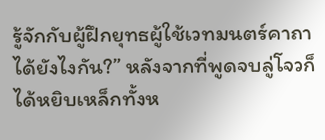รู้จักกับผู้ฝึกยุทธผู้ใช้เวทมนตร์คาถาได้ยังไงกัน?” หลังจากที่พูดจบลู่โจวก็ได้หยิบเหล็กทั้งห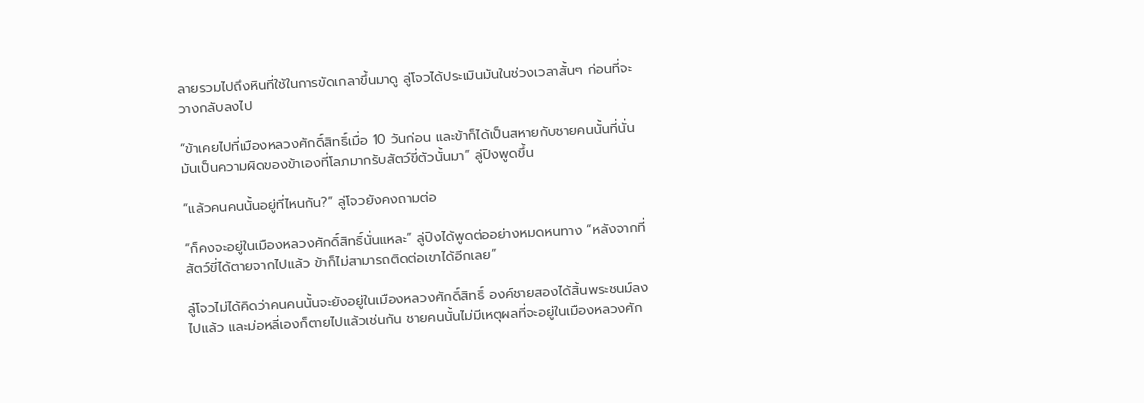ลายรวมไปถึงหินที่ใช้ในการขัดเกลาขึ้นมาดู ลู่โจวได้ประเมินมันในช่วงเวลาสั้นๆ ก่อนที่จะวางกลับลงไป

“ข้าเคยไปที่เมืองหลวงศักดิ์สิทธิ์เมื่อ 10 วันก่อน และข้าก็ได้เป็นสหายกับชายคนนั้นที่นั่น มันเป็นความผิดของข้าเองที่โลภมากรับสัตว์ขี่ตัวนั้นมา” ลู่ปิงพูดขึ้น

“แล้วคนคนนั้นอยู่ที่ไหนกัน?” ลู่โจวยังคงถามต่อ

“ก็คงจะอยู่ในเมืองหลวงศักดิ์สิทธิ์นั่นแหละ” ลู่ปิงได้พูดต่ออย่างหมดหนทาง “หลังจากที่สัตว์ขี่ได้ตายจากไปแล้ว ข้าก็ไม่สามารถติดต่อเขาได้อีกเลย”

ลู๋โจวไม่ได้คิดว่าคนคนนั้นจะยังอยู่ในเมืองหลวงศักดิ์สิทธิ์ องค์ชายสองได้สิ้นพระชนม์ลงไปแล้ว และม่อหลี่เองก็ตายไปแล้วเช่นกัน ชายคนนั้นไม่มีเหตุผลที่จะอยู่ในเมืองหลวงศัก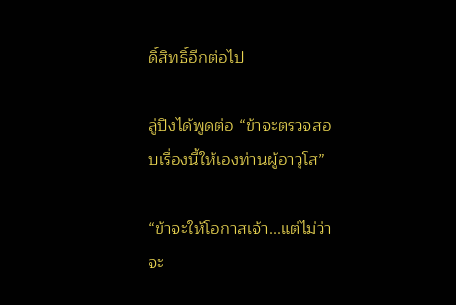ดิ์สิทธิ์อีกต่อไป

ลู่ปิงได้พูดต่อ “ข้าจะตรวจสอบเรื่องนี้ให้เองท่านผู้อาวุโส”

“ข้าจะให้โอกาสเจ้า...แต่ไม่ว่าจะ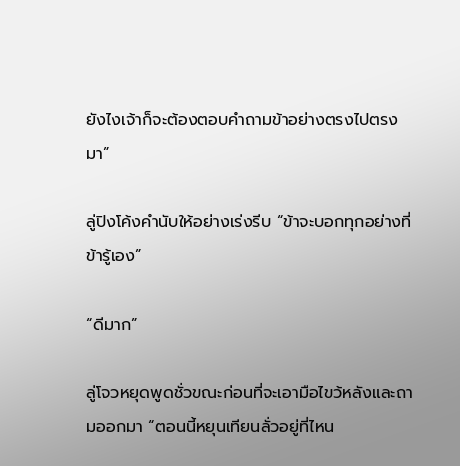ยังไงเจ้าก็จะต้องตอบคำถามข้าอย่างตรงไปตรงมา”

ลู่ปิงโค้งคำนับให้อย่างเร่งรีบ “ข้าจะบอกทุกอย่างที่ข้ารู้เอง”

“ดีมาก”

ลู่โจวหยุดพูดชั่วขณะก่อนที่จะเอามือไขว้หลังและถามออกมา “ตอนนี้หยุนเทียนลั่วอยู่ที่ไหน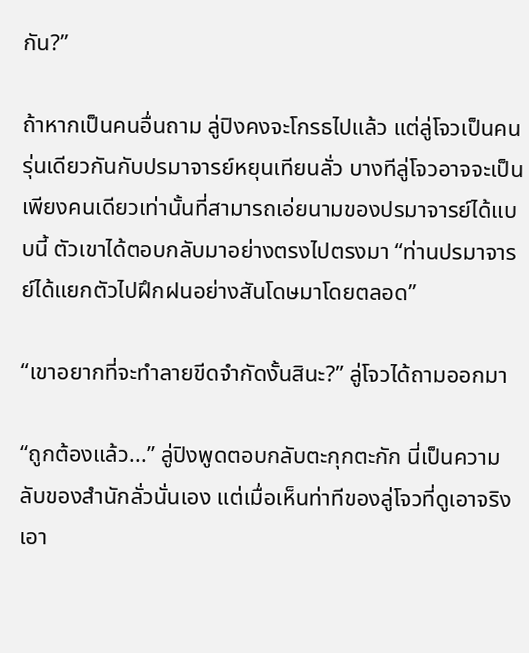กัน?”

ถ้าหากเป็นคนอื่นถาม ลู่ปิงคงจะโกรธไปแล้ว แต่ลู่โจวเป็นคนรุ่นเดียวกันกับปรมาจารย์หยุนเทียนลั่ว บางทีลู่โจวอาจจะเป็นเพียงคนเดียวเท่านั้นที่สามารถเอ่ยนามของปรมาจารย์ได้แบบนี้ ตัวเขาได้ตอบกลับมาอย่างตรงไปตรงมา “ท่านปรมาจารย์ได้แยกตัวไปฝึกฝนอย่างสันโดษมาโดยตลอด”

“เขาอยากที่จะทำลายขีดจำกัดงั้นสินะ?” ลู่โจวได้ถามออกมา

“ถูกต้องแล้ว...” ลู่ปิงพูดตอบกลับตะกุกตะกัก นี่เป็นความลับของสำนักลั่วนั่นเอง แต่เมื่อเห็นท่าทีของลู่โจวที่ดูเอาจริงเอา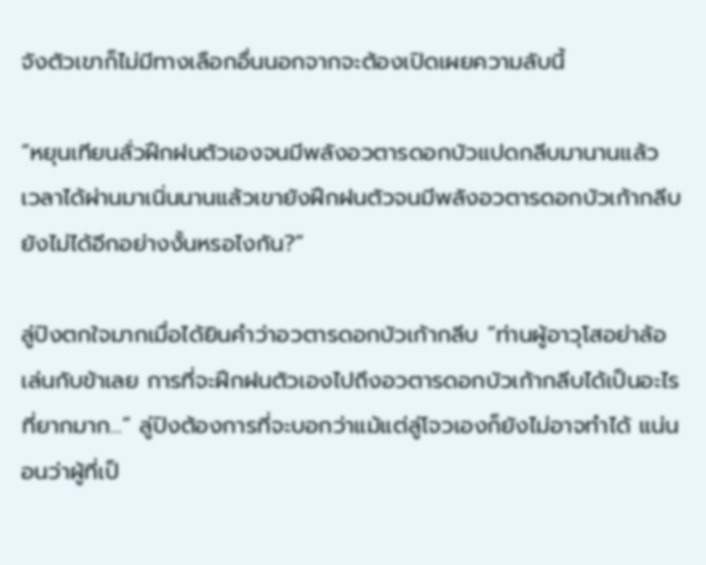จังตัวเขาก็ไม่มีทางเลือกอื่นนอกจากจะต้องเปิดเผยความลับนี้

“หยุนเทียนลั่วฝึกฝนตัวเองจนมีพลังอวตารดอกบัวแปดกลีบมานานแล้ว เวลาได้ผ่านมาเนิ่นนานแล้วเขายังฝึกฝนตัวจนมีพลังอวตารดอกบัวเก้ากลีบยังไม่ได้อีกอย่างงั้นหรอไงกัน?”

ลู่ปิงตกใจมากเมื่อได้ยินคำว่าอวตารดอกบัวเก้ากลีบ “ท่านผู้อาวุโสอย่าล้อเล่นกับข้าเลย การที่จะฝึกฝนตัวเองไปถึงอวตารดอกบัวเก้ากลีบได้เป็นอะไรที่ยากมาก...” ลู่ปิงต้องการที่จะบอกว่าแม้แต่ลู่โจวเองก็ยังไม่อาจทำได้ แน่นอนว่าผู้ที่เป็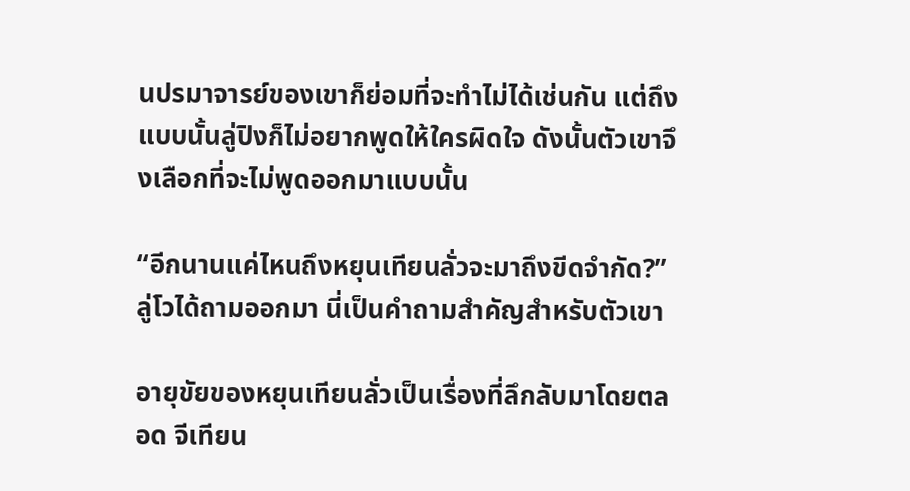นปรมาจารย์ของเขาก็ย่อมที่จะทำไม่ได้เช่นกัน แต่ถึงแบบนั้นลู่ปิงก็ไม่อยากพูดให้ใครผิดใจ ดังนั้นตัวเขาจึงเลือกที่จะไม่พูดออกมาแบบนั้น

“อีกนานแค่ไหนถึงหยุนเทียนลั่วจะมาถึงขีดจำกัด?” ลู่โวได้ถามออกมา นี่เป็นคำถามสำคัญสำหรับตัวเขา

อายุขัยของหยุนเทียนลั่วเป็นเรื่องที่ลึกลับมาโดยตลอด จีเทียน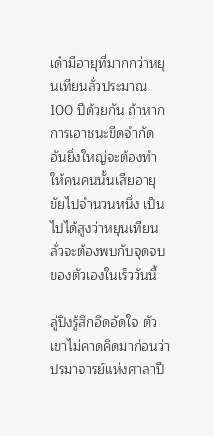เด๋ามีอายุที่มากกว่าหยุนเทียนลั่วประมาณ 100 ปีด้วยกัน ถ้าหากการเอาชนะขีดจำกัดอันยิ่งใหญ่จะต้องทำให้คนคนนั้นเสียอายุขัยไปจำนวนหนึ่ง เป็นไปได้สูงว่าหยุนเทียนลั่วจะต้องพบกับจุดจบของตัวเองในเร็ววันนี้

ลู่ปิงรู้สึกอึดอัดใจ ตัวเขาไม่คาดคิดมาก่อนว่าปรมาจารย์แห่งศาลาปี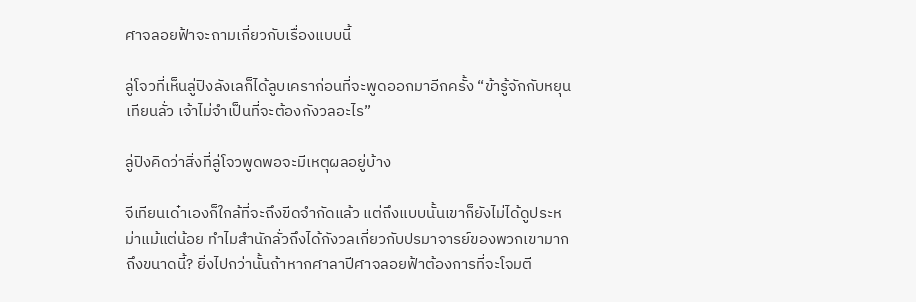ศาจลอยฟ้าจะถามเกี่ยวกับเรื่องแบบนี้

ลู่โจวที่เห็นลู่ปิงลังเลก็ได้ลูบเคราก่อนที่จะพูดออกมาอีกครั้ง “ข้ารู้จักกับหยุนเทียนลั่ว เจ้าไม่จำเป็นที่จะต้องกังวลอะไร”

ลู่ปิงคิดว่าสิ่งที่ลู่โจวพูดพอจะมีเหตุผลอยู่บ้าง

จีเทียนเด๋าเองก็ใกล้ที่จะถึงขีดจำกัดแล้ว แต่ถึงแบบนั้นเขาก็ยังไม่ได้ดูประหม่าแม้แต่น้อย ทำไมสำนักลั่วถึงได้กังวลเกี่ยวกับปรมาจารย์ของพวกเขามากถึงขนาดนี้? ยิ่งไปกว่านั้นถ้าหากศาลาปีศาจลอยฟ้าต้องการที่จะโจมตี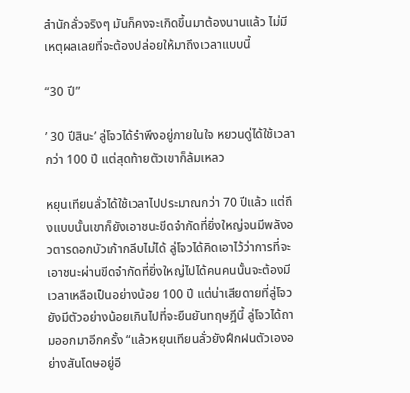สำนักลั่วจริงๆ มันก็คงจะเกิดขึ้นมาต้องนานแล้ว ไม่มีเหตุผลเลยที่จะต้องปล่อยให้มาถึงเวลาแบบนี้

“30 ปี”

’ 30 ปีสินะ’ ลู่โจวได้รำพึงอยู่ภายในใจ หยวนดู่ได้ใช้เวลากว่า 100 ปี แต่สุดท้ายตัวเขาก็ล้มเหลว

หยุนเทียนลั่วได้ใช้เวลาไปประมาณกว่า 70 ปีแล้ว แต่ถึงแบบนั้นเขาก็ยังเอาชนะขีดจำกัดที่ยิ่งใหญ่จนมีพลังอวตารดอกบัวเก้ากลีบไม่ได้ ลู่โจวได้คิดเอาไว้ว่าการที่จะเอาชนะผ่านขีดจำกัดที่ยิ่งใหญ่ไปได้คนคนนั้นจะต้องมีเวลาเหลือเป็นอย่างน้อย 100 ปี แต่น่าเสียดายที่ลู่โจวยังมีตัวอย่างน้อยเกินไปที่จะยืนยันทฤษฎีนี้ ลู่โจวได้ถามออกมาอีกครั้ง “แล้วหยุนเทียนลั่วยังฝึกฝนตัวเองอย่างสันโดษอยู่อี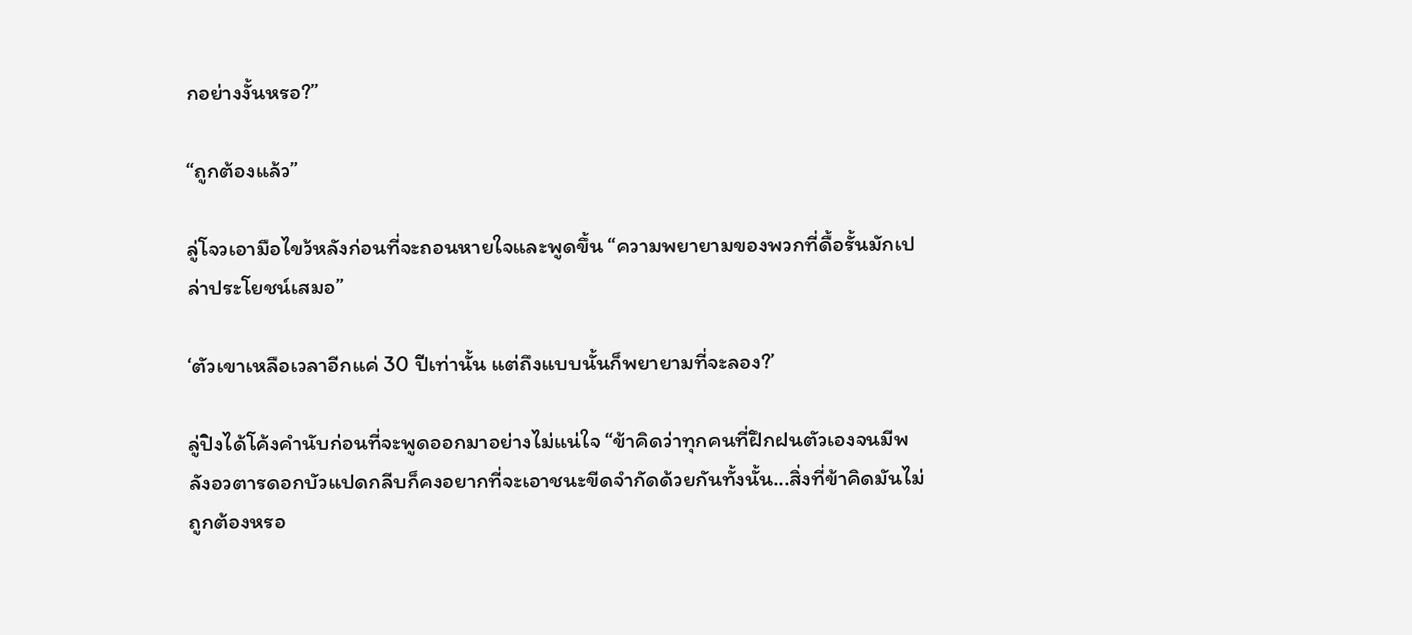กอย่างงั้นหรอ?”

“ถูกต้องแล้ว”

ลู่โจวเอามือไขว้หลังก่อนที่จะถอนหายใจและพูดขึ้น “ความพยายามของพวกที่ดื้อรั้นมักเปล่าประโยชน์เสมอ”

‘ตัวเขาเหลือเวลาอีกแค่ 30 ปีเท่านั้น แต่ถึงแบบนั้นก็พยายามที่จะลอง?’

ลู่ปิงได้โค้งคำนับก่อนที่จะพูดออกมาอย่างไม่แน่ใจ “ข้าคิดว่าทุกคนที่ฝึกฝนตัวเองจนมีพลังอวตารดอกบัวแปดกลีบก็คงอยากที่จะเอาชนะขีดจำกัดด้วยกันทั้งนั้น...สิ่งที่ข้าคิดมันไม่ถูกต้องหรอ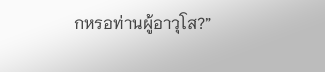กหรอท่านผู้อาวุโส?”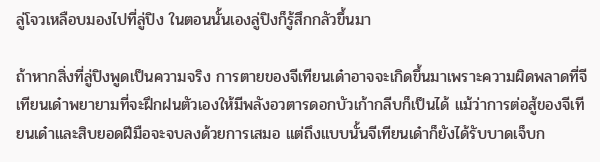ลู่โจวเหลือบมองไปที่ลู่ปิง ในตอนนั้นเองลู่ปิงก็รู้สึกกลัวขึ้นมา

ถ้าหากสิ่งที่ลู่ปิงพูดเป็นความจริง การตายของจีเทียนเด๋าอาจจะเกิดขึ้นมาเพราะความผิดพลาดที่จีเทียนเด๋าพยายามที่จะฝึกฝนตัวเองให้มีพลังอวตารดอกบัวเก้ากลีบก็เป็นได้ แม้ว่าการต่อสู้ของจีเทียนเด๋าและสิบยอดฝีมือจะจบลงด้วยการเสมอ แต่ถึงแบบนั้นจีเทียนเด๋าก็ยังได้รับบาดเจ็บก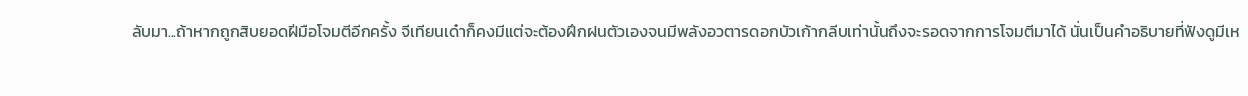ลับมา...ถ้าหากถูกสิบยอดฝีมือโจมตีอีกครั้ง จีเทียนเด๋าก็คงมีแต่จะต้องฝึกฝนตัวเองจนมีพลังอวตารดอกบัวเก้ากลีบเท่านั้นถึงจะรอดจากการโจมตีมาได้ นั่นเป็นคำอธิบายที่ฟังดูมีเห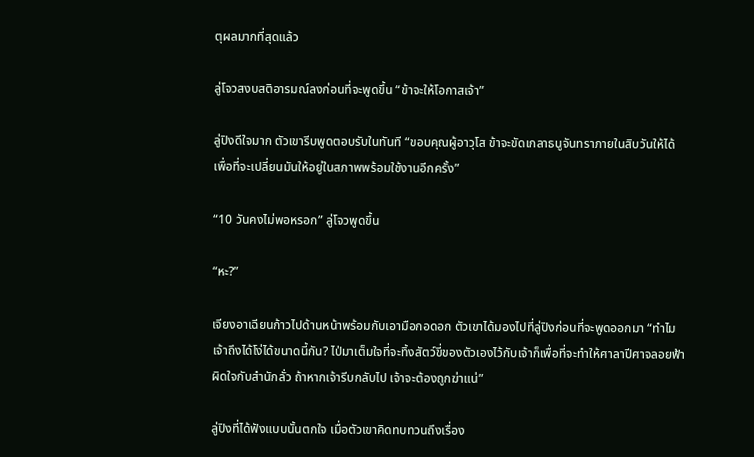ตุผลมากที่สุดแล้ว

ลู่โจวสงบสติอารมณ์ลงก่อนที่จะพูดขึ้น “ข้าจะให้โอกาสเจ้า”

ลู่ปิงดีใจมาก ตัวเขารีบพูดตอบรับในทันที “ขอบคุณผู้อาวุโส ข้าจะขัดเกลาธนูจันทราภายในสิบวันให้ได้ เพื่อที่จะเปลี่ยนมันให้อยู่ในสภาพพร้อมใช้งานอีกครั้ง”

“10 วันคงไม่พอหรอก” ลู่โจวพูดขึ้น

“หะ?”

เจียงอาเฉียนก้าวไปด้านหน้าพร้อมกับเอามือกอดอก ตัวเขาได้มองไปที่ลู่ปิงก่อนที่จะพูดออกมา “ทำไมเจ้าถึงได้โง่ได้ขนาดนี้กัน? ไป่มาเต็มใจที่จะทิ้งสัตว์ขี่ของตัวเองไว้กับเจ้าก็เพื่อที่จะทำให้ศาลาปีศาจลอยฟ้าผิดใจกับสำนักลั่ว ถ้าหากเจ้ารีบกลับไป เจ้าจะต้องถูกฆ่าแน่”

ลู่ปิงที่ได้ฟังแบบนั้นตกใจ เมื่อตัวเขาคิดทบทวนถึงเรื่อง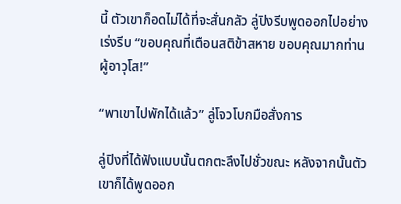นี้ ตัวเขาก็อดไม่ได้ที่จะสั่นกลัว ลู่ปิงรีบพูดออกไปอย่างเร่งรีบ “ขอบคุณที่เตือนสติข้าสหาย ขอบคุณมากท่านผู้อาวุโส!”

“พาเขาไปพักได้แล้ว” ลู่โจวโบกมือสั่งการ

ลู่ปิงที่ได้ฟังแบบนั้นตกตะลึงไปชั่วขณะ หลังจากนั้นตัวเขาก็ได้พูดออก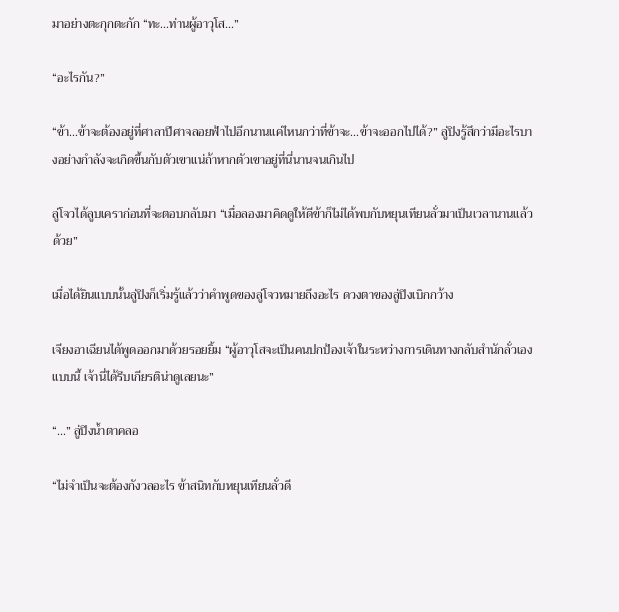มาอย่างตะกุกตะกัก “ทะ...ท่านผู้อาวุโส...”

“อะไรกัน?”

“ข้า...ข้าจะต้องอยู่ที่ศาลาปีศาจลอยฟ้าไปอีกนานแค่ไหนกว่าที่ข้าจะ...ข้าจะออกไปได้?” ลู่ปิงรู้สึกว่ามีอะไรบางอย่างกำลังจะเกิดขึ้นกับตัวเขาแน่ถ้าหากตัวเขาอยู่ที่นี่นานจนเกินไป

ลู่โจวได้ลูบเคราก่อนที่จะตอบกลับมา “เมื่อลองมาคิดดูให้ดีข้าก็ไม่ได้พบกับหยุนเทียนลั่วมาเป็นเวลานานแล้วด้วย”

เมื่อได้ยินแบบนั้นลู่ปิงก็เริ่มรู้แล้วว่าคำพูดของลู่โจวหมายถึงอะไร ดวงตาของลู่ปิงเบิกกว้าง

เจียงอาเฉียนได้พูดออกมาด้วยรอยยิ้ม “ผู้อาวุโสจะเป็นคนปกป้องเจ้าในระหว่างการเดินทางกลับสำนักลั่วเองแบบนี้ เจ้านี่ได้รีบเกียรติน่าดูเลยนะ”

“...” ลู่ปิงน้ำตาคลอ

“ไม่จำเป็นจะต้องกังวลอะไร ข้าสนิทกับหยุนเทียนลั่วดี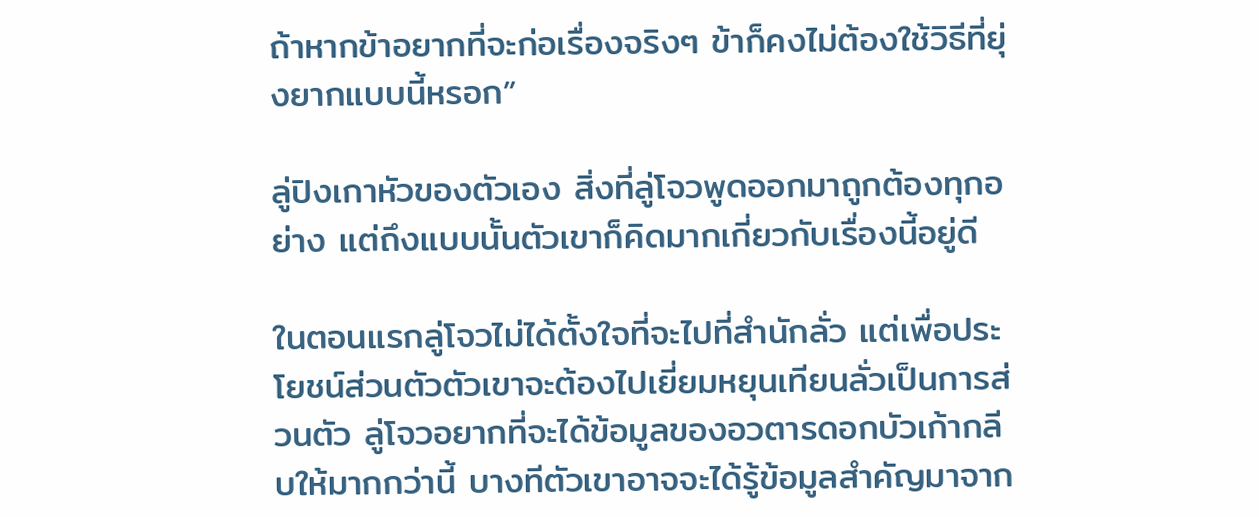ถ้าหากข้าอยากที่จะก่อเรื่องจริงๆ ข้าก็คงไม่ต้องใช้วิธีที่ยุ่งยากแบบนี้หรอก”

ลู่ปิงเกาหัวของตัวเอง สิ่งที่ลู่โจวพูดออกมาถูกต้องทุกอย่าง แต่ถึงแบบนั้นตัวเขาก็คิดมากเกี่ยวกับเรื่องนี้อยู่ดี

ในตอนแรกลู่โจวไม่ได้ตั้งใจที่จะไปที่สำนักลั่ว แต่เพื่อประโยชน์ส่วนตัวตัวเขาจะต้องไปเยี่ยมหยุนเทียนลั่วเป็นการส่วนตัว ลู่โจวอยากที่จะได้ข้อมูลของอวตารดอกบัวเก้ากลีบให้มากกว่านี้ บางทีตัวเขาอาจจะได้รู้ข้อมูลสำคัญมาจาก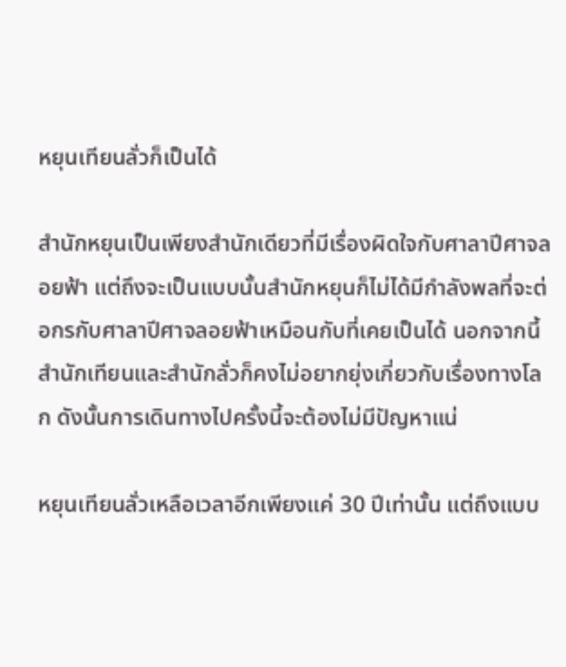หยุนเทียนลั่วก็เป็นได้

สำนักหยุนเป็นเพียงสำนักเดียวที่มีเรื่องผิดใจกับศาลาปีศาจลอยฟ้า แต่ถึงจะเป็นแบบนั้นสำนักหยุนก็ไม่ได้มีกำลังพลที่จะต่อกรกับศาลาปีศาจลอยฟ้าเหมือนกับที่เคยเป็นได้ นอกจากนี้สำนักเทียนและสำนักลั่วก็คงไม่อยากยุ่งเกี่ยวกับเรื่องทางโลก ดังนั้นการเดินทางไปครั้งนี้จะต้องไม่มีปัญหาแน่

หยุนเทียนลั่วเหลือเวลาอีกเพียงแค่ 30 ปีเท่านั้น แต่ถึงแบบ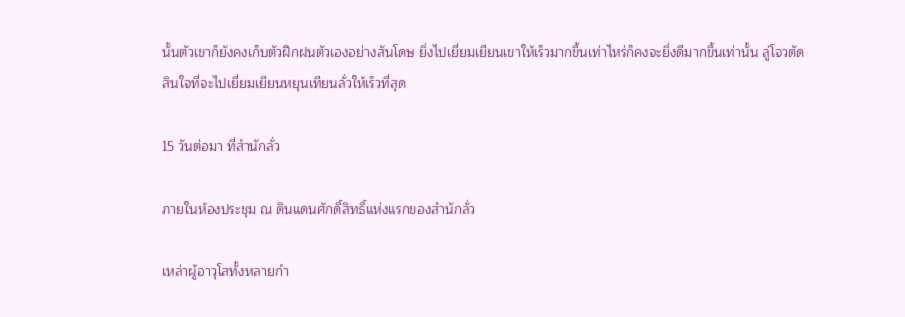นั้นตัวเขาก็ยังคงเก็บตัวฝึกฝนตัวเองอย่างสันโดษ ยิ่งไปเยี่ยมเยียนเขาให้เร็วมากขึ้นเท่าไหร่ก็คงจะยิ่งดีมากขึ้นเท่านั้น ลู่โจวตัดสินใจที่จะไปเยี่ยมเยียนหยุนเทียนลั่วให้เร็วที่สุด

15 วันต่อมา ที่สำนักลั่ว

ภายในห้องประชุม ณ ดินแดนศักดิ์สิทธิ์แห่งแรกของสำนักลั่ว

เหล่าผู้อาวุโสทั้งหลายกำ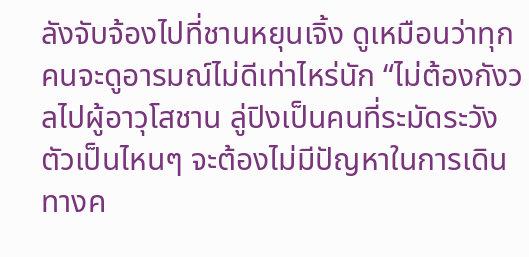ลังจับจ้องไปที่ชานหยุนเจิ้ง ดูเหมือนว่าทุกคนจะดูอารมณ์ไม่ดีเท่าไหร่นัก “ไม่ต้องกังวลไปผู้อาวุโสชาน ลู่ปิงเป็นคนที่ระมัดระวังตัวเป็นไหนๆ จะต้องไม่มีปัญหาในการเดินทางค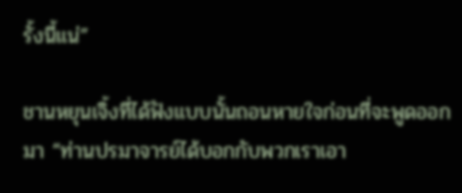รั้งนี้แน่”

ชานหยุนเจิ้งที่ได้ฟังแบบนั้นถอนหายใจก่อนที่จะพูดออกมา “ท่านปรมาจารย์ได้บอกกับพวกเราเอา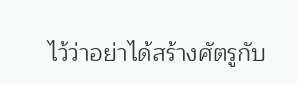ไว้ว่าอย่าได้สร้างศัตรูกับ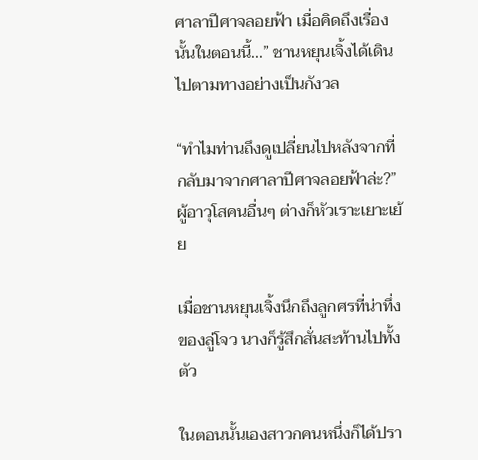ศาลาปีศาจลอยฟ้า เมื่อคิดถึงเรื่องนั้นในตอนนี้...” ชานหยุนเจิ้งได้เดินไปตามทางอย่างเป็นกังวล

“ทำไมท่านถึงดูเปลี่ยนไปหลังจากที่กลับมาจากศาลาปีศาจลอยฟ้าล่ะ?” ผู้อาวุโสคนอื่นๆ ต่างก็หัวเราะเยาะเย้ย

เมื่อชานหยุนเจิ้งนึกถึงลูกศรที่น่าทึ่งของลู่โจว นางก็รู้สึกสั่นสะท้านไปทั้งตัว

ในตอนนั้นเองสาวกคนหนึ่งก็ได้ปรา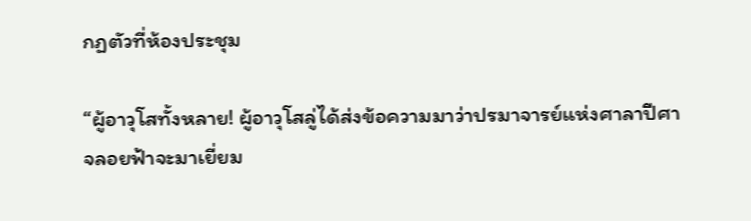กฏตัวที่ห้องประชุม

“ผู้อาวุโสทั้งหลาย! ผู้อาวุโสลู่ได้ส่งข้อความมาว่าปรมาจารย์แห่งศาลาปีศาจลอยฟ้าจะมาเยี่ยม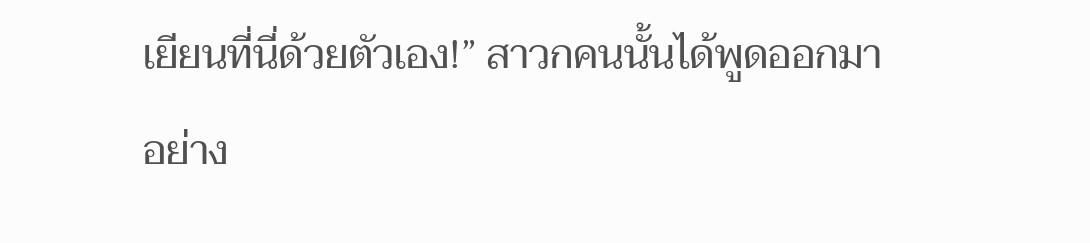เยียนที่นี่ด้วยตัวเอง!” สาวกคนนั้นได้พูดออกมาอย่าง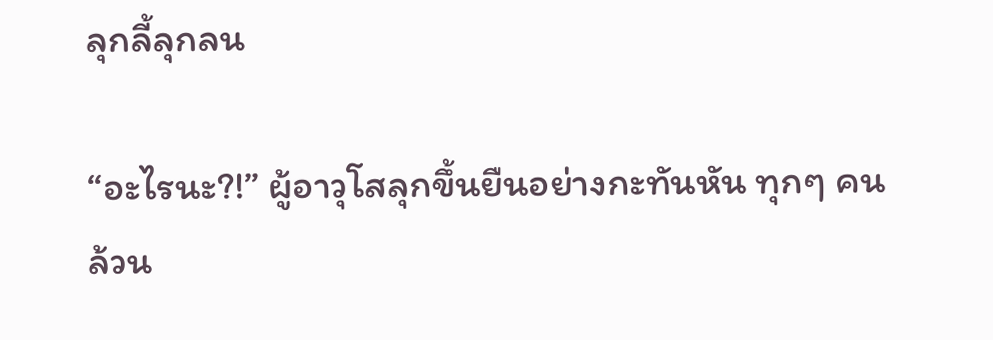ลุกลี้ลุกลน

“อะไรนะ?!” ผู้อาวุโสลุกขึ้นยืนอย่างกะทันหัน ทุกๆ คนล้วน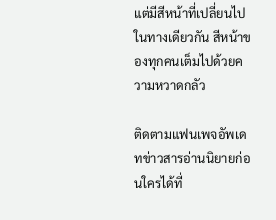แต่มีสีหน้าที่เปลี่ยนไปในทางเดียวกัน สีหน้าของทุกคนเต็มไปด้วยความหวาดกลัว

ติดตามแฟนเพจอัพเดทข่าวสารอ่านนิยายก่อนใครได้ที่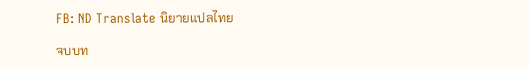FB: ND Translate นิยายแปลไทย

จบบท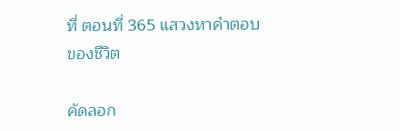ที่ ตอนที่ 365 แสวงหาคำตอบของชีวิต

คัดลอก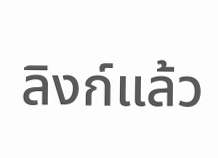ลิงก์แล้ว